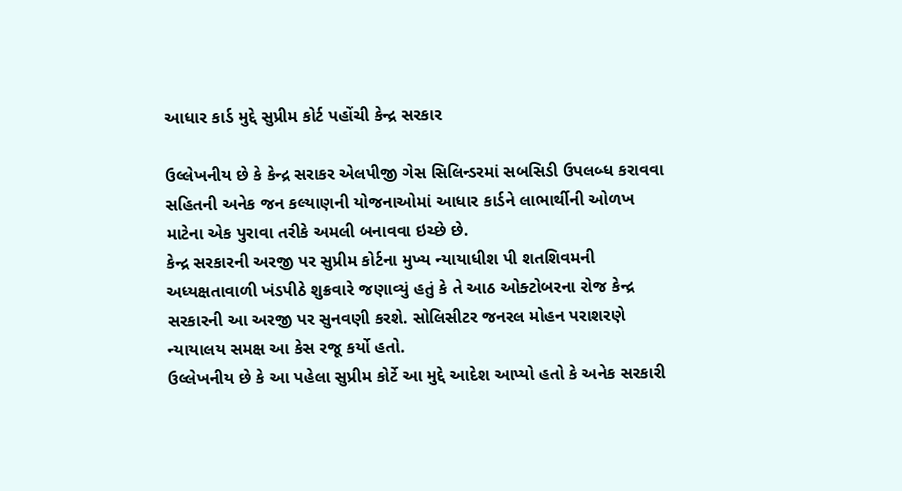આધાર કાર્ડ મુદ્દે સુપ્રીમ કોર્ટ પહોંચી કેન્દ્ર સરકાર

ઉલ્લેખનીય છે કે કેન્દ્ર સરાકર એલપીજી ગેસ સિલિન્ડરમાં સબસિડી ઉપલબ્ધ કરાવવા સહિતની અનેક જન કલ્યાણની યોજનાઓમાં આધાર કાર્ડને લાભાર્થીની ઓળખ માટેના એક પુરાવા તરીકે અમલી બનાવવા ઇચ્છે છે.
કેન્દ્ર સરકારની અરજી પર સુપ્રીમ કોર્ટના મુખ્ય ન્યાયાધીશ પી શતશિવમની અધ્યક્ષતાવાળી ખંડપીઠે શુક્રવારે જણાવ્યું હતું કે તે આઠ ઓક્ટોબરના રોજ કેન્દ્ર સરકારની આ અરજી પર સુનવણી કરશે. સોલિસીટર જનરલ મોહન પરાશરણે ન્યાયાલય સમક્ષ આ કેસ રજૂ કર્યો હતો.
ઉલ્લેખનીય છે કે આ પહેલા સુપ્રીમ કોર્ટે આ મુદ્દે આદેશ આપ્યો હતો કે અનેક સરકારી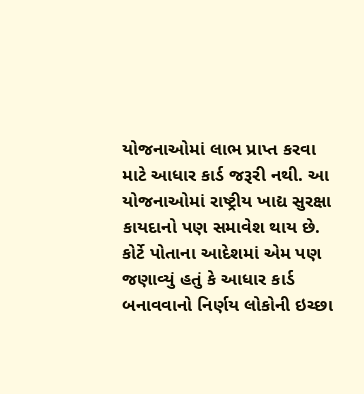યોજનાઓમાં લાભ પ્રાપ્ત કરવા માટે આધાર કાર્ડ જરૂરી નથી. આ યોજનાઓમાં રાષ્ટ્રીય ખાદ્ય સુરક્ષા કાયદાનો પણ સમાવેશ થાય છે. કોર્ટે પોતાના આદેશમાં એમ પણ જણાવ્યું હતું કે આધાર કાર્ડ બનાવવાનો નિર્ણય લોકોની ઇચ્છા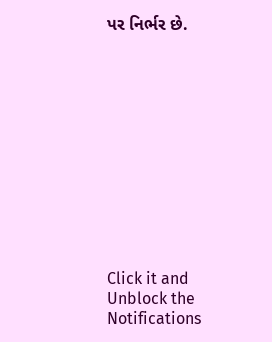પર નિર્ભર છે.












Click it and Unblock the Notifications